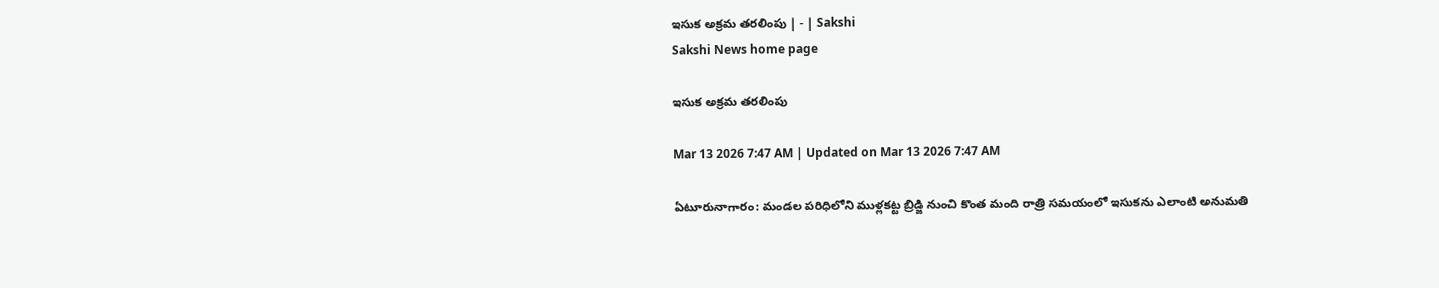ఇసుక అక్రమ తరలింపు | - | Sakshi
Sakshi News home page

ఇసుక అక్రమ తరలింపు

Mar 13 2026 7:47 AM | Updated on Mar 13 2026 7:47 AM

ఏటూరునాగారం: మండల పరిధిలోని ముళ్లకట్ట బ్రిడ్జి నుంచి కొంత మంది రాత్రి సమయంలో ఇసుకను ఎలాంటి అనుమతి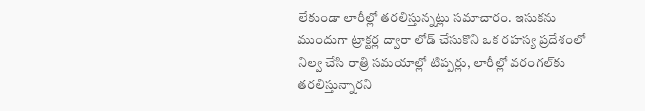లేకుండా లారీల్లో తరలిస్తున్నట్లు సమాచారం. ఇసుకను ముందుగా ట్రాక్టర్ల ద్వారా లోడ్‌ చేసుకొని ఒక రహస్య ప్రదేశంలో నిల్వ చేసి రాత్రి సమయాల్లో టిప్పర్లు, లారీల్లో వరంగల్‌కు తరలిస్తున్నారని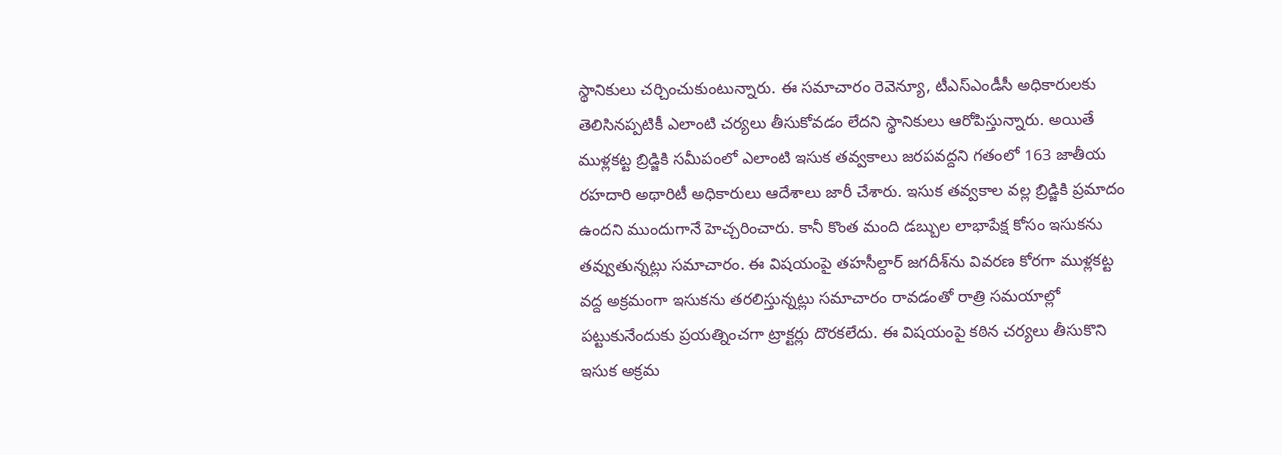స్థానికులు చర్చించుకుంటున్నారు. ఈ సమాచారం రెవెన్యూ, టీఎస్‌ఎండీసీ అధికారులకు తెలిసినప్పటికీ ఎలాంటి చర్యలు తీసుకోవడం లేదని స్థానికులు ఆరోపిస్తున్నారు. అయితే ముళ్లకట్ట బ్రిడ్జికి సమీపంలో ఎలాంటి ఇసుక తవ్వకాలు జరపవద్దని గతంలో 163 జాతీయ రహదారి అథారిటీ అధికారులు ఆదేశాలు జారీ చేశారు. ఇసుక తవ్వకాల వల్ల బ్రిడ్జికి ప్రమాదం ఉందని ముందుగానే హెచ్చరించారు. కానీ కొంత మంది డబ్బుల లాభాపేక్ష కోసం ఇసుకను తవ్వుతున్నట్లు సమాచారం. ఈ విషయంపై తహసీల్దార్‌ జగదీశ్‌ను వివరణ కోరగా ముళ్లకట్ట వద్ద అక్రమంగా ఇసుకను తరలిస్తున్నట్లు సమాచారం రావడంతో రాత్రి సమయాల్లో పట్టుకునేందుకు ప్రయత్నించగా ట్రాక్టర్లు దొరకలేదు. ఈ విషయంపై కఠిన చర్యలు తీసుకొని ఇసుక అక్రమ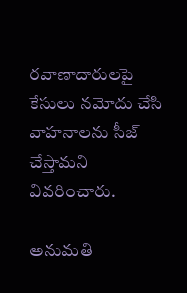రవాణాదారులపై కేసులు నమోదు చేసి వాహనాలను సీజ్‌ చేస్తామని వివరించారు.

అనుమతి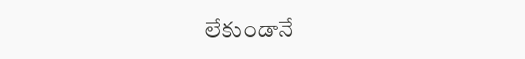లేకుండానే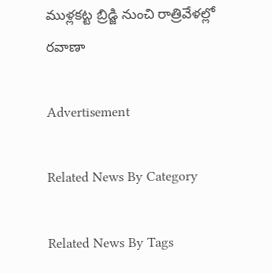ముళ్లకట్ట బ్రిడ్జి నుంచి రాత్రివేళల్లో రవాణా

Advertisement

Related News By Category

Related News By Tags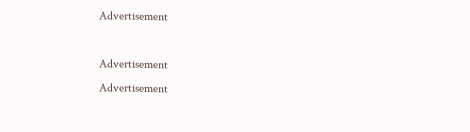Advertisement

Advertisement
Advertisement